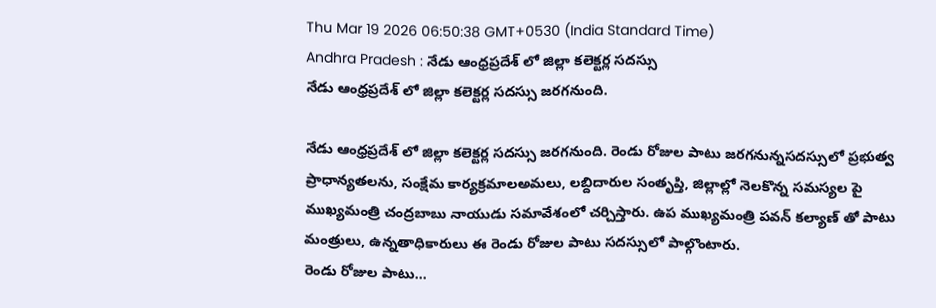Thu Mar 19 2026 06:50:38 GMT+0530 (India Standard Time)
Andhra Pradesh : నేడు ఆంధ్రప్రదేశ్ లో జిల్లా కలెక్టర్ల సదస్సు
నేడు ఆంధ్రప్రదేశ్ లో జిల్లా కలెక్టర్ల సదస్సు జరగనుంది.

నేడు ఆంధ్రప్రదేశ్ లో జిల్లా కలెక్టర్ల సదస్సు జరగనుంది. రెండు రోజుల పాటు జరగనున్నసదస్సులో ప్రభుత్వ ప్రాధాన్యతలను, సంక్షేమ కార్యక్రమాలఅమలు, లబ్దిదారుల సంతృప్తి, జిల్లాల్లో నెలకొన్న సమస్యల పై ముఖ్యమంత్రి చంద్రబాబు నాయుడు సమావేశంలో చర్చిస్తారు. ఉప ముఖ్యమంత్రి పవన్ కల్యాణ్ తో పాటు మంత్రులు, ఉన్నతాధికారులు ఈ రెండు రోజుల పాటు సదస్సులో పాల్గొంటారు.
రెండు రోజుల పాటు...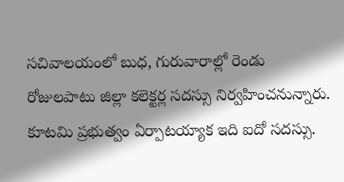సచివాలయంలో బుధ, గురువారాల్లో రెండు రోజులపాటు జిల్లా కలెక్టర్ల సదస్సు నిర్వహించనున్నారు. కూటమి ప్రభుత్వం ఏర్పాటయ్యాక ఇది ఐదో సదస్సు.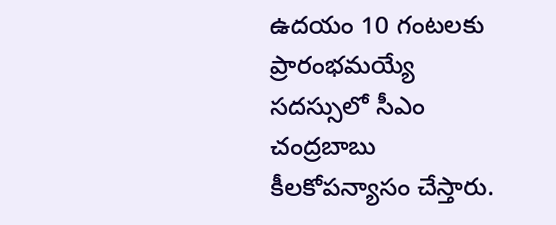ఉదయం 10 గంటలకు ప్రారంభమయ్యే సదస్సులో సీఎం చంద్రబాబు కీలకోపన్యాసం చేస్తారు.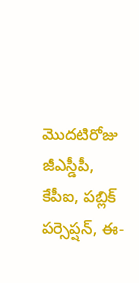మొదటిరోజు జీఎస్డీపీ, కేపీఐ, పబ్లిక్ పర్సెప్షన్, ఈ-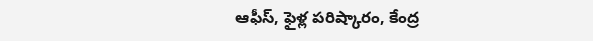ఆఫీస్, ఫైళ్ల పరిష్కారం, కేంద్ర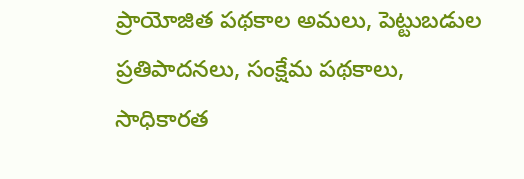ప్రాయోజిత పథకాల అమలు, పెట్టుబడుల ప్రతిపాదనలు, సంక్షేమ పథకాలు, సాధికారత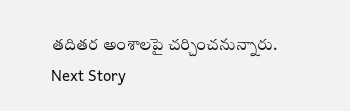తదితర అంశాలపై చర్చించనున్నారు.
Next Story